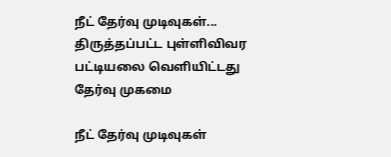நீட் தேர்வு முடிவுகள்... திருத்தப்பட்ட புள்ளிவிவர பட்டியலை வெளியிட்டது தேர்வு முகமை

நீட் தேர்வு முடிவுகள்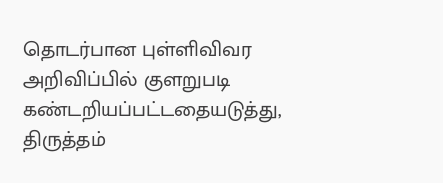தொடர்பான புள்ளிவிவர அறிவிப்பில் குளறுபடி கண்டறியப்பட்டதையடுத்து, திருத்தம்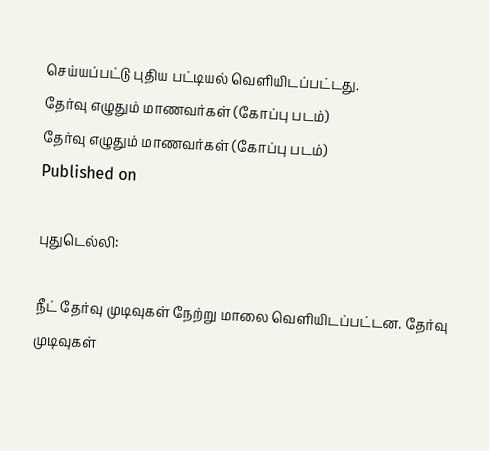செய்யப்பட்டு புதிய பட்டியல் வெளியிடப்பட்டது.
தேர்வு எழுதும் மாணவர்கள் (கோப்பு படம்)
தேர்வு எழுதும் மாணவர்கள் (கோப்பு படம்)
Published on

புதுடெல்லி:

நீட் தேர்வு முடிவுகள் நேற்று மாலை வெளியிடப்பட்டன. தேர்வு முடிவுகள்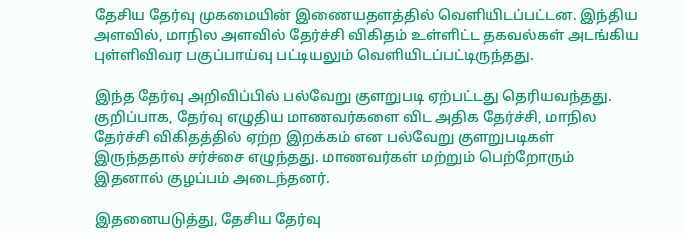தேசிய தேர்வு முகமையின் இணையதளத்தில் வெளியிடப்பட்டன. இந்திய அளவில், மாநில அளவில் தேர்ச்சி விகிதம் உள்ளிட்ட தகவல்கள் அடங்கிய புள்ளிவிவர பகுப்பாய்வு பட்டியலும் வெளியிடப்பட்டிருந்தது.

இந்த தேர்வு அறிவிப்பில் பல்வேறு குளறுபடி ஏற்பட்டது தெரியவந்தது. குறிப்பாக, தேர்வு எழுதிய மாணவர்களை விட அதிக தேர்ச்சி, மாநில தேர்ச்சி விகிதத்தில் ஏற்ற இறக்கம் என பல்வேறு குளறுபடிகள் இருந்ததால் சர்ச்சை எழுந்தது. மாணவர்கள் மற்றும் பெற்றோரும் இதனால் குழப்பம் அடைந்தனர்.

இதனையடுத்து, தேசிய தேர்வு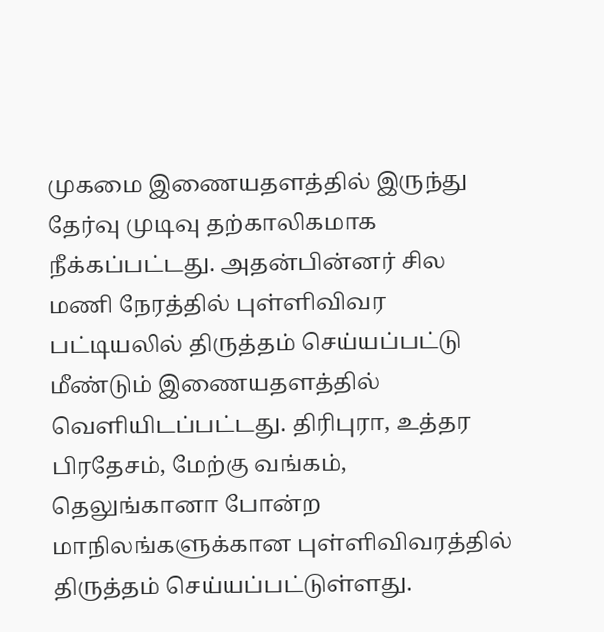முகமை இணையதளத்தில் இருந்து தேர்வு முடிவு தற்காலிகமாக நீக்கப்பட்டது. அதன்பின்னர் சில மணி நேரத்தில் புள்ளிவிவர பட்டியலில் திருத்தம் செய்யப்பட்டு மீண்டும் இணையதளத்தில் வெளியிடப்பட்டது. திரிபுரா, உத்தர பிரதேசம், மேற்கு வங்கம், தெலுங்கானா போன்ற மாநிலங்களுக்கான புள்ளிவிவரத்தில் திருத்தம் செய்யப்பட்டுள்ளது.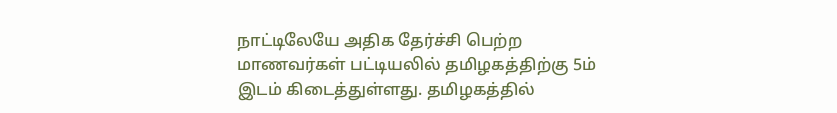நாட்டிலேயே அதிக தேர்ச்சி பெற்ற மாணவர்கள் பட்டியலில் தமிழகத்திற்கு 5ம் இடம் கிடைத்துள்ளது. தமிழகத்தில்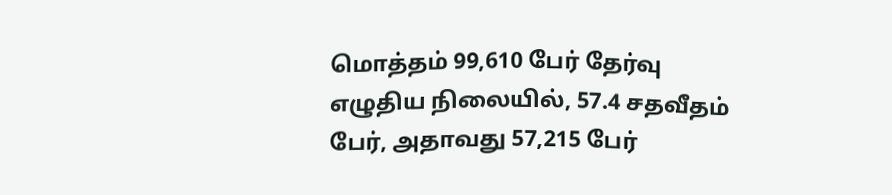மொத்தம் 99,610 பேர் தேர்வு எழுதிய நிலையில், 57.4 சதவீதம் பேர், அதாவது 57,215 பேர்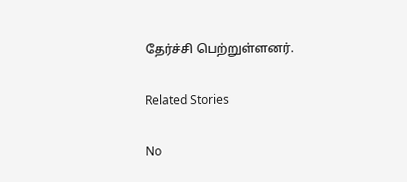தேர்ச்சி பெற்றுள்ளனர்.

Related Stories

No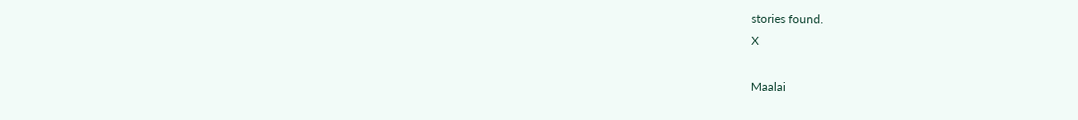stories found.
X

Maalai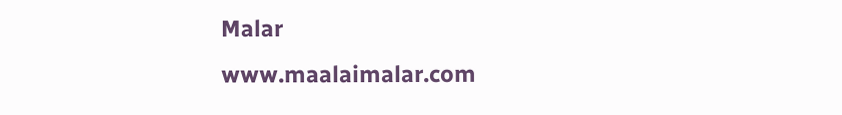Malar
www.maalaimalar.com